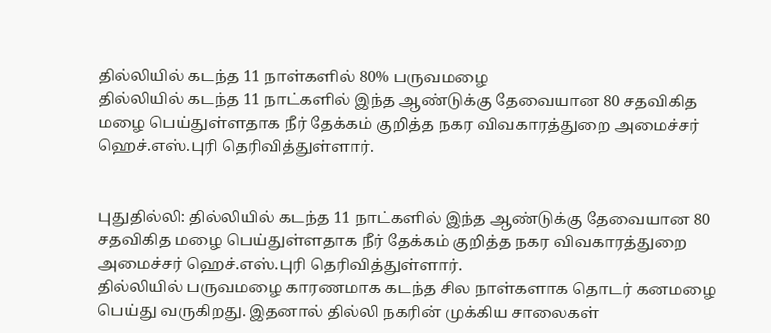தில்லியில் கடந்த 11 நாள்களில் 80% பருவமழை
தில்லியில் கடந்த 11 நாட்களில் இந்த ஆண்டுக்கு தேவையான 80 சதவிகித மழை பெய்துள்ளதாக நீர் தேக்கம் குறித்த நகர விவகாரத்துறை அமைச்சர் ஹெச்.எஸ்.புரி தெரிவித்துள்ளார்.


புதுதில்லி: தில்லியில் கடந்த 11 நாட்களில் இந்த ஆண்டுக்கு தேவையான 80 சதவிகித மழை பெய்துள்ளதாக நீர் தேக்கம் குறித்த நகர விவகாரத்துறை அமைச்சர் ஹெச்.எஸ்.புரி தெரிவித்துள்ளார்.
தில்லியில் பருவமழை காரணமாக கடந்த சில நாள்களாக தொடர் கனமழை பெய்து வருகிறது. இதனால் தில்லி நகரின் முக்கிய சாலைகள்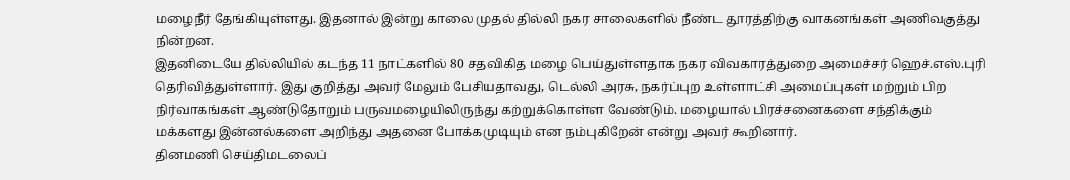மழைநீர் தேங்கியுள்ளது. இதனால் இன்று காலை முதல் தில்லி நகர சாலைகளில் நீண்ட தூரத்திற்கு வாகனங்கள் அணிவகுத்து நின்றன.
இதனிடையே தில்லியில் கடந்த 11 நாட்களில் 80 சதவிகித மழை பெய்துள்ளதாக நகர விவகாரத்துறை அமைச்சர் ஹெச்.எஸ்.புரி தெரிவித்துள்ளார். இது குறித்து அவர் மேலும் பேசியதாவது, டெல்லி அரசு, நகர்ப்புற உள்ளாட்சி அமைப்புகள் மற்றும் பிற நிர்வாகங்கள் ஆண்டுதோறும் பருவமழையிலிருந்து கற்றுக்கொள்ள வேண்டும். மழையால் பிரச்சனைகளை சந்திக்கும் மக்களது இன்னல்களை அறிந்து அதனை போக்கமுடியும் என நம்புகிறேன் என்று அவர் கூறினார்.
தினமணி செய்திமடலைப்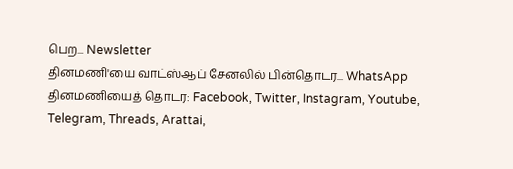பெற... Newsletter
தினமணி'யை வாட்ஸ்ஆப் சேனலில் பின்தொடர... WhatsApp
தினமணியைத் தொடர: Facebook, Twitter, Instagram, Youtube, Telegram, Threads, Arattai,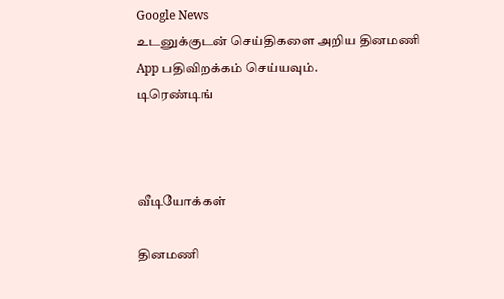Google News
உடனுக்குடன் செய்திகளை அறிய தினமணி App பதிவிறக்கம் செய்யவும்.
டிரெண்டிங்



வீடியோக்கள்

தினமணி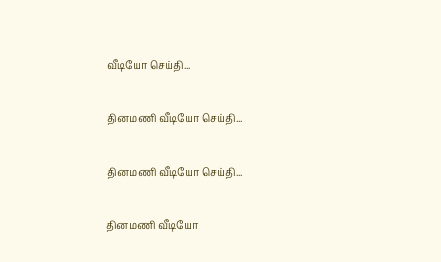வீடியோ செய்தி...

தினமணி வீடியோ செய்தி...

தினமணி வீடியோ செய்தி...

தினமணி வீடியோ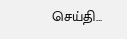செய்தி...